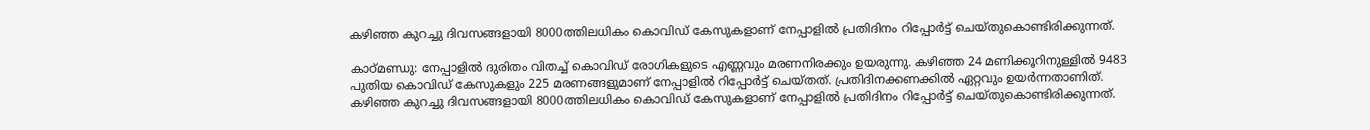കഴിഞ്ഞ കുറച്ചു ദിവസങ്ങളായി 8000ത്തിലധികം കൊവിഡ് കേസുകളാണ് നേപ്പാളിൽ പ്രതിദിനം റിപ്പോർട്ട് ചെയ്തുകൊണ്ടിരിക്കുന്നത്.

കാഠ്മണ്ഡു: നേപ്പാളിൽ ദുരിതം വിതച്ച് കൊവിഡ് രോഗികളുടെ എണ്ണവും മരണനിരക്കും ഉയരുന്നു. കഴിഞ്ഞ 24 മണിക്കൂറിനുള്ളിൽ 9483 പുതിയ കൊവിഡ് കേസുകളും 225 മരണങ്ങളുമാണ് നേപ്പാളിൽ റിപ്പോർട്ട് ചെയ്തത്. പ്രതിദിനക്കണക്കിൽ ഏറ്റവും ഉയർന്നതാണിത്. കഴിഞ്ഞ കുറച്ചു ദിവസങ്ങളായി 8000ത്തിലധികം കൊവിഡ് കേസുകളാണ് നേപ്പാളിൽ പ്രതിദിനം റിപ്പോർട്ട് ചെയ്തുകൊണ്ടിരിക്കുന്നത്.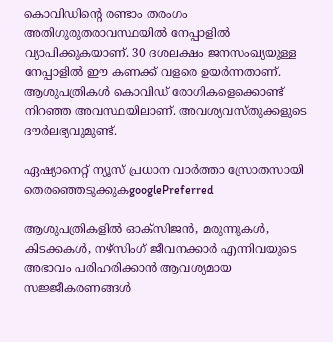കൊവിഡിന്റെ രണ്ടാം തരംഗം അതിഗുരുതരാവസ്ഥയിൽ നേപ്പാളി‍ൽ വ്യാപിക്കുകയാണ്. 30 ദശലക്ഷം ജനസംഖ്യയുള്ള നേപ്പാളിൽ ഈ കണക്ക് വളരെ ഉയർന്നതാണ്. ആശുപത്രികൾ കൊവിഡ് രോഗികളെക്കൊണ്ട് നിറഞ്ഞ അവസ്ഥയിലാണ്. അവശ്യവസ്തുക്കളുടെ ദൗർലഭ്യവുമുണ്ട്.

ഏഷ്യാനെറ്റ് ന്യൂസ് പ്രധാന വാർത്താ സ്രോതസായി തെരഞ്ഞെടുക്കുകgooglePreferred

ആശുപത്രികളിൽ ഓക്സിജൻ, മരുന്നുകൾ, കിടക്കകൾ, നഴ്സിംഗ് ജീവനക്കാർ എന്നിവയുടെ അഭാവം പരിഹരിക്കാൻ ആവശ്യമായ സജ്ജീകരണങ്ങൾ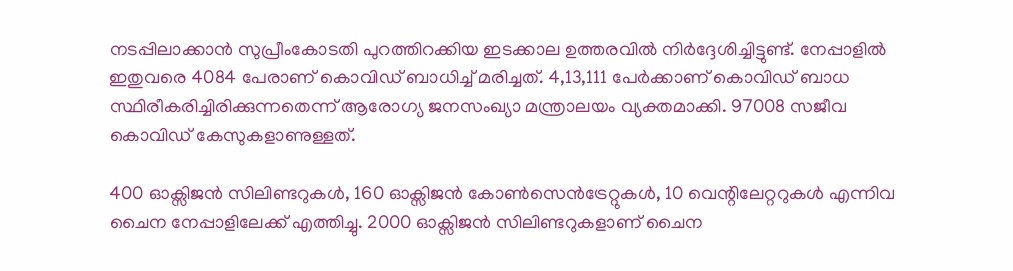നടപ്പിലാക്കാൻ സുപ്രീംകോടതി പുറത്തിറക്കിയ ഇടക്കാല ഉത്തരവിൽ നിർദ്ദേശിച്ചിട്ടുണ്ട്. നേപ്പാളിൽ ഇതുവരെ 4084 പേരാണ് കൊവിഡ് ബാധിച്ച് മരിച്ചത്. 4,13,111 പേർക്കാണ് കൊവിഡ് ബാധ സ്ഥിരീകരിച്ചിരിക്കുന്നതെന്ന് ആരോഗ്യ ജനസംഖ്യാ മന്ത്രാലയം വ്യക്തമാക്കി. 97008 സജീവ കൊവിഡ് കേസുകളാണുള്ളത്.

400 ഓക്സിജൻ സിലിണ്ടറുകൾ, 160 ഓക്സിജൻ കോൺസെൻട്രേറ്റുകൾ, 10 വെന്റിലേറ്ററുകൾ എന്നിവ ചൈന നേപ്പാളിലേക്ക് എത്തിച്ചു. 2000 ഓക്സിജൻ സിലിണ്ടറുകളാണ് ചൈന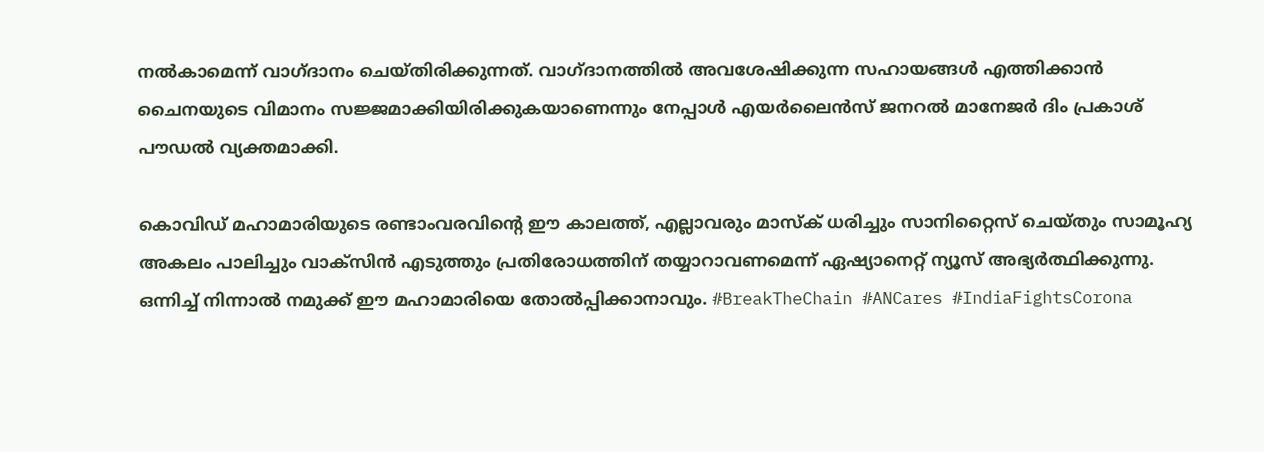നൽകാമെന്ന് വാഗ്ദാനം ചെയ്തിരിക്കുന്നത്. വാഗ്ദാനത്തിൽ അവശേഷിക്കുന്ന സഹായങ്ങൾ എത്തിക്കാൻ ചൈനയുടെ വിമാനം സജ്ജമാക്കിയിരിക്കുകയാണെന്നും നേപ്പാൾ എയർലൈൻസ് ജനറൽ മാനേജർ ദിം പ്രകാശ് പൗഡൽ വ്യക്തമാക്കി.

കൊവിഡ് മഹാമാരിയുടെ രണ്ടാംവരവിന്റെ ഈ കാലത്ത്, എല്ലാവരും മാസ്‌ക് ധരിച്ചും സാനിറ്റൈസ് ചെയ്തും സാമൂഹ്യ അകലം പാലിച്ചും വാക്‌സിന്‍ എടുത്തും പ്രതിരോധത്തിന് തയ്യാറാവണമെന്ന് ഏഷ്യാനെറ്റ് ന്യൂസ് അഭ്യര്‍ത്ഥിക്കുന്നു. ഒന്നിച്ച് നിന്നാല്‍ നമുക്ക് ഈ മഹാമാരിയെ തോല്‍പ്പിക്കാനാവും. #BreakTheChain #ANCares #IndiaFightsCorona